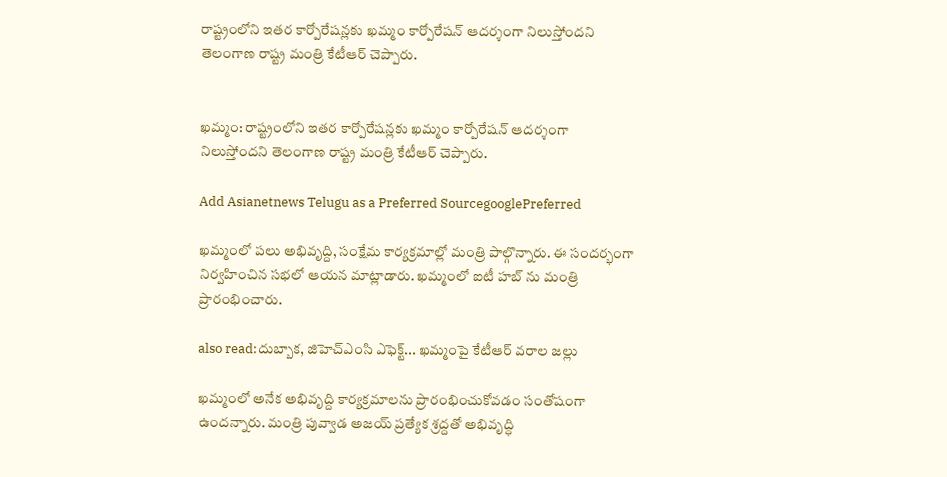రాష్ట్రంలోని ఇతర కార్పోరేషన్లకు ఖమ్మం కార్పోరేషన్ ఆదర్శంగా నిలుస్తోందని తెలంగాణ రాష్ట్ర మంత్రి కేటీఆర్ చెప్పారు.


ఖమ్మం: రాష్ట్రంలోని ఇతర కార్పోరేషన్లకు ఖమ్మం కార్పోరేషన్ ఆదర్శంగా నిలుస్తోందని తెలంగాణ రాష్ట్ర మంత్రి కేటీఆర్ చెప్పారు.

Add Asianetnews Telugu as a Preferred SourcegooglePreferred

ఖమ్మంలో పలు అభివృద్ది, సంక్షేమ కార్యక్రమాల్లో మంత్రి పాల్గొన్నారు. ఈ సందర్భంగా నిర్వహించిన సభలో ఆయన మాట్లాడారు. ఖమ్మంలో ఐటీ హబ్ ను మంత్రి ప్రారంభించారు.

also read:దుబ్బాక, జిహెచ్ఎంసి ఎఫెక్ట్... ఖమ్మంపై కేటీఆర్ వరాల జల్లు

ఖమ్మంలో అనేక అభివృద్ది కార్యక్రమాలను ప్రారంభించుకోవడం సంతోషంగా ఉందన్నారు. మంత్రి పువ్వాడ అజయ్ ప్రత్యేక శ్రద్దతో అభివృద్ధి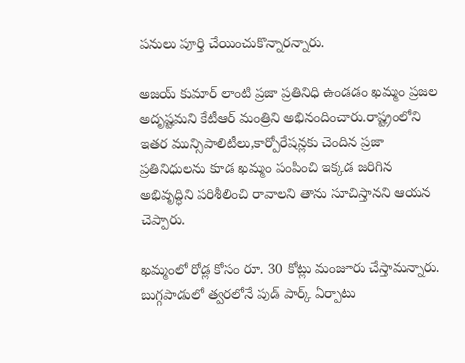పనులు పూర్తి చేయించుకొన్నారన్నారు.

అజయ్ కుమార్ లాంటి ప్రజా ప్రతినిధి ఉండడం ఖమ్మం ప్రజల అదృష్టమని కేటీఆర్ మంత్రిని అభినందించారు.రాష్ట్రంలోని ఇతర మున్సిపాలిటీలు,కార్పోరేషన్లకు చెందిన ప్రజా ప్రతినిధులను కూడ ఖమ్మం పంపించి ఇక్కడ జరిగిన అభివృద్ధిని పరిశీలించి రావాలని తాను సూచిస్తానని ఆయన చెప్పారు.

ఖమ్మంలో రోడ్ల కోసం రూ. 30 కోట్లు మంజూరు చేస్తామన్నారు. బుగ్గపాడులో త్వరలోనే పుడ్ పార్క్ ఏర్పాటు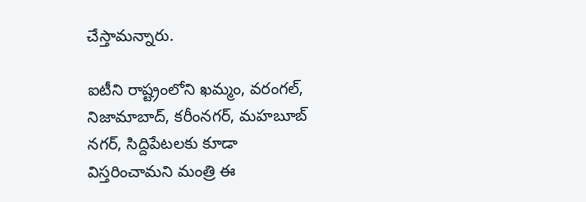చేస్తామన్నారు.

ఐటీని రాష్ట్రంలోని ఖమ్మం, వరంగల్, నిజామాబాద్, కరీంనగర్, మహబూబ్ నగర్, సిద్దిపేటలకు కూడా విస్తరించామని మంత్రి ఈ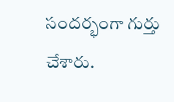సందర్భంగా గుర్తు చేశారు.